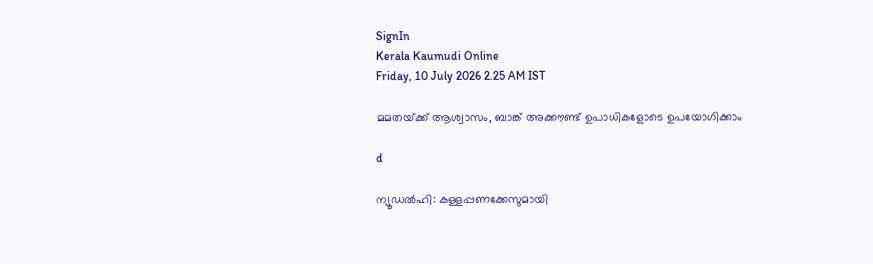SignIn
Kerala Kaumudi Online
Friday, 10 July 2026 2.25 AM IST

മമതയ്‌ക്ക് ആശ്വാസം, ബാങ്ക് അക്കൗണ്ട് ഉപാധികളോടെ ഉപയോഗിക്കാം

d

ന്യൂഡൽഹി: കള്ളപ്പണക്കേസുമായി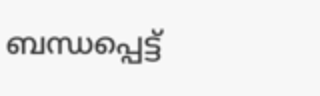ബന്ധപ്പെട്ട്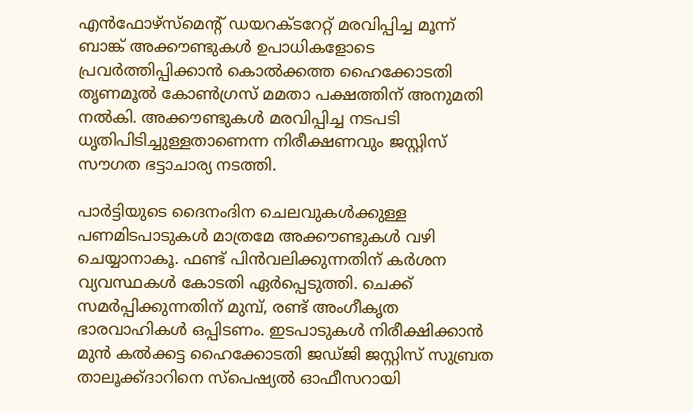എൻഫോഴ്‌സ്‌മെന്റ് ഡയറക്‌ടറേറ്റ് മരവിപ്പിച്ച മൂന്ന് ബാങ്ക് അക്കൗണ്ടുകൾ ഉപാധികളോടെ പ്രവർത്തിപ്പിക്കാൻ കൊൽക്കത്ത ഹൈക്കോടതി തൃണമൂൽ കോൺഗ്രസ് മമതാ പക്ഷത്തിന് അനുമതി നൽകി. അക്കൗണ്ടുകൾ മരവിപ്പിച്ച നടപടി ധൃതിപിടിച്ചുള്ളതാണെന്ന നിരീക്ഷണവും ജസ്റ്റിസ് സൗഗത ഭട്ടാചാര്യ നടത്തി.

പാർട്ടിയുടെ ദൈനംദിന ചെലവുകൾക്കുള്ള പണമിടപാടുകൾ മാത്രമേ അക്കൗണ്ടുകൾ വഴി ചെയ്യാനാകൂ. ഫണ്ട് പിൻവലിക്കുന്നതിന് കർശന വ്യവസ്ഥകൾ കോടതി ഏർപ്പെടുത്തി. ചെക്ക് സമർപ്പിക്കുന്നതിന് മുമ്പ്, രണ്ട് അംഗീകൃത ഭാരവാഹികൾ ഒപ്പിടണം. ഇടപാടുകൾ നിരീക്ഷിക്കാൻ മുൻ കൽക്കട്ട ഹൈക്കോടതി ജഡ്ജി ജസ്റ്റിസ് സുബ്രത താലൂക്ക്ദാറിനെ സ്പെഷ്യൽ ഓഫീസറായി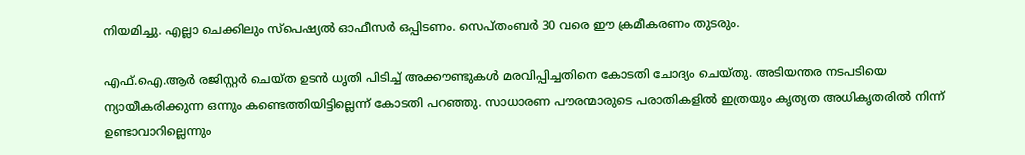നിയമിച്ചു. എല്ലാ ചെക്കിലും സ്പെഷ്യൽ ഓഫീസർ ഒപ്പിടണം. സെപ്‌തംബർ 30 വരെ ഈ ക്രമീകരണം തുടരും.

എഫ്‌.ഐ.ആർ രജിസ്റ്റർ ചെയ്ത ഉടൻ ധൃതി പിടിച്ച് അക്കൗണ്ടുകൾ മരവിപ്പിച്ചതിനെ കോടതി ചോദ്യം ചെയ്തു. അടിയന്തര നടപടിയെ ന്യായീകരിക്കുന്ന ഒന്നും കണ്ടെത്തിയിട്ടില്ലെന്ന് കോടതി പറഞ്ഞു. സാധാരണ പൗരന്മാരുടെ പരാതികളിൽ ഇത്രയും കൃത്യത അധികൃതരിൽ നിന്ന് ഉണ്ടാവാറില്ലെന്നും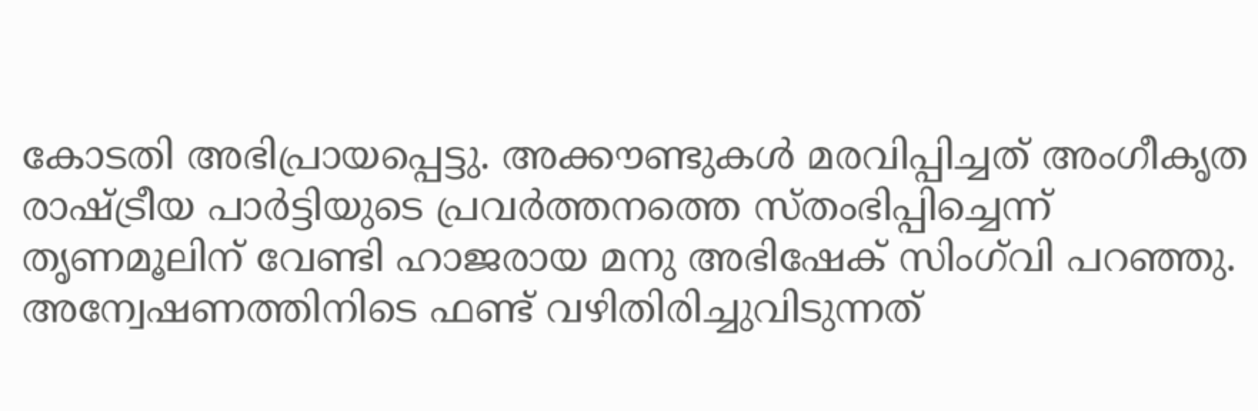കോടതി അഭിപ്രായപ്പെട്ടു. അക്കൗണ്ടുകൾ മരവിപ്പിച്ചത് അംഗീകൃത രാഷ്ട്രീയ പാർട്ടിയുടെ പ്രവർത്തനത്തെ സ്തംഭിപ്പിച്ചെന്ന് തൃണമൂലിന് വേണ്ടി ഹാജരായ മനു അഭിഷേക് സിംഗ്‌വി പറഞ്ഞു. അന്വേഷണത്തിനിടെ ഫണ്ട് വഴിതിരിച്ചുവിടുന്നത്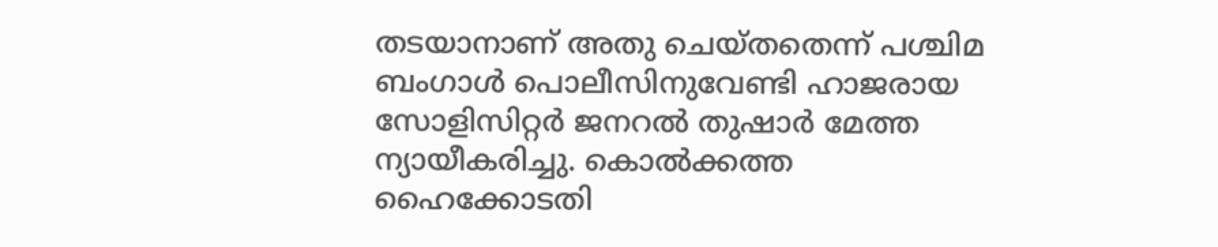തടയാനാണ് അതു ചെയ്‌തതെന്ന് പശ്ചിമ ബംഗാൾ പൊലീസിനുവേണ്ടി ഹാജരായ സോളിസിറ്റർ ജനറൽ തുഷാർ മേത്ത ന്യായീകരിച്ചു. കൊൽക്കത്ത ഹൈക്കോടതി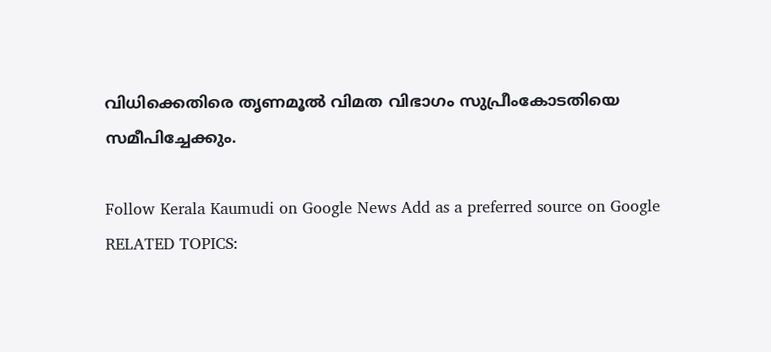വിധിക്കെതിരെ തൃണമൂൽ വിമത വിഭാഗം സുപ്രീംകോടതിയെ സമീപിച്ചേക്കും.

Follow Kerala Kaumudi on Google News Add as a preferred source on Google
RELATED TOPICS: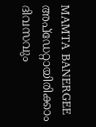MAMTA BANERGEE
അപ്ഡേറ്റായിരിക്കാം ദിവസവും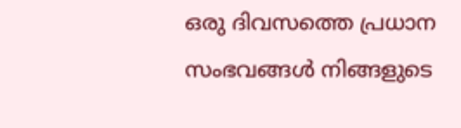ഒരു ദിവസത്തെ പ്രധാന സംഭവങ്ങൾ നിങ്ങളുടെ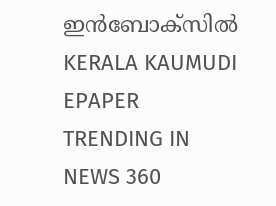ഇൻബോക്സിൽ
KERALA KAUMUDI EPAPER
TRENDING IN NEWS 360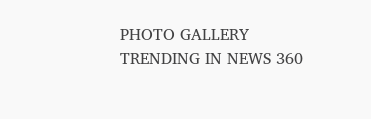PHOTO GALLERY
TRENDING IN NEWS 360